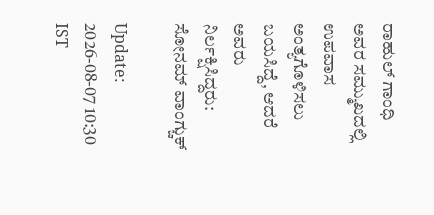ರಾಹುಲ್ ಗಾಂಧಿ ಅವರ ಸಮ್ಮುಖದಲ್ಲಿ ಉಪವಾಸ ಅಂತ್ಯಗೊಳಿಸಲು ಬಯಸಿದ್ದೆ, ಆದರೆ ಅವರು ನಿರ್ಲಕ್ಷಿಸಿದ್ದರು: ಸೋನಮ್ ವಾಂಗ್ಚುಕ್

Update: 2026-08-07 10:30 IST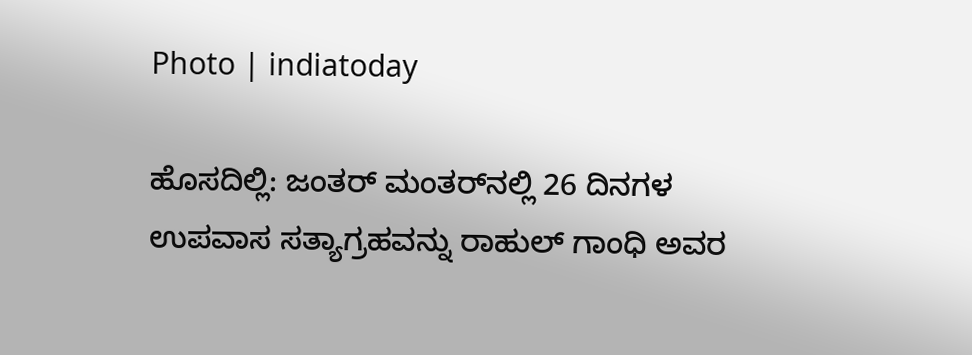Photo | indiatoday

ಹೊಸದಿಲ್ಲಿ: ಜಂತರ್ ಮಂತರ್‌ನಲ್ಲಿ 26 ದಿನಗಳ ಉಪವಾಸ ಸತ್ಯಾಗ್ರಹವನ್ನು ರಾಹುಲ್ ಗಾಂಧಿ ಅವರ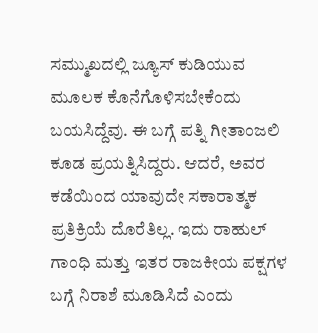ಸಮ್ಮುಖದಲ್ಲಿ ಜ್ಯೂಸ್ ಕುಡಿಯುವ ಮೂಲಕ ಕೊನೆಗೊಳಿಸಬೇಕೆಂದು ಬಯಸಿದ್ದೆವು. ಈ ಬಗ್ಗೆ ಪತ್ನಿ ಗೀತಾಂಜಲಿ ಕೂಡ ಪ್ರಯತ್ನಿಸಿದ್ದರು. ಆದರೆ, ಅವರ ಕಡೆಯಿಂದ ಯಾವುದೇ ಸಕಾರಾತ್ಮಕ ಪ್ರತಿಕ್ರಿಯೆ ದೊರೆತಿಲ್ಲ. ಇದು ರಾಹುಲ್ ಗಾಂಧಿ ಮತ್ತು ಇತರ ರಾಜಕೀಯ ಪಕ್ಷಗಳ ಬಗ್ಗೆ ನಿರಾಶೆ ಮೂಡಿಸಿದೆ ಎಂದು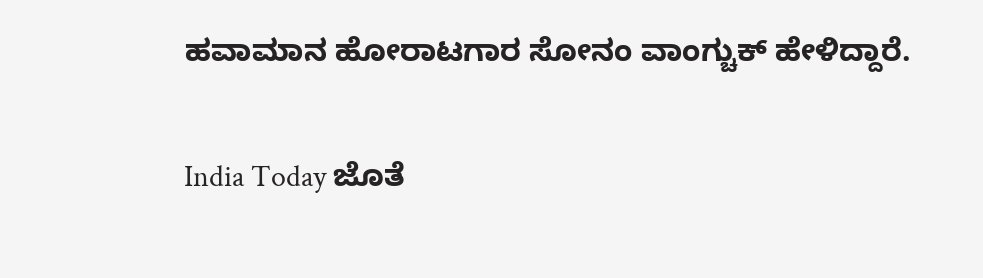ಹವಾಮಾನ ಹೋರಾಟಗಾರ ಸೋನಂ ವಾಂಗ್ಚುಕ್ ಹೇಳಿದ್ದಾರೆ.

India Today ಜೊತೆ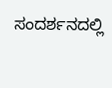ಸಂದರ್ಶನದಲ್ಲಿ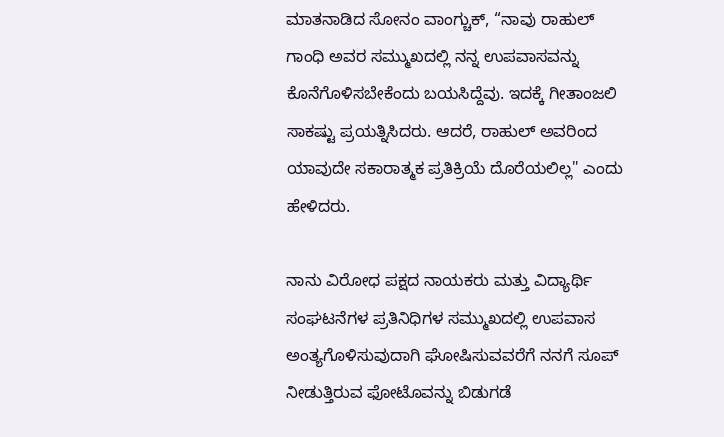ಮಾತನಾಡಿದ ಸೋನಂ ವಾಂಗ್ಚುಕ್, “ನಾವು ರಾಹುಲ್ ಗಾಂಧಿ ಅವರ ಸಮ್ಮುಖದಲ್ಲಿ ನನ್ನ ಉಪವಾಸವನ್ನು ಕೊನೆಗೊಳಿಸಬೇಕೆಂದು ಬಯಸಿದ್ದೆವು. ಇದಕ್ಕೆ ಗೀತಾಂಜಲಿ ಸಾಕಷ್ಟು ಪ್ರಯತ್ನಿಸಿದರು. ಆದರೆ, ರಾಹುಲ್ ಅವರಿಂದ ಯಾವುದೇ ಸಕಾರಾತ್ಮಕ ಪ್ರತಿಕ್ರಿಯೆ ದೊರೆಯಲಿಲ್ಲ" ಎಂದು ಹೇಳಿದರು.

ನಾನು ವಿರೋಧ ಪಕ್ಷದ ನಾಯಕರು ಮತ್ತು ವಿದ್ಯಾರ್ಥಿ ಸಂಘಟನೆಗಳ ಪ್ರತಿನಿಧಿಗಳ ಸಮ್ಮುಖದಲ್ಲಿ ಉಪವಾಸ ಅಂತ್ಯಗೊಳಿಸುವುದಾಗಿ ಘೋಷಿಸುವವರೆಗೆ ನನಗೆ ಸೂಪ್ ನೀಡುತ್ತಿರುವ ಫೋಟೊವನ್ನು ಬಿಡುಗಡೆ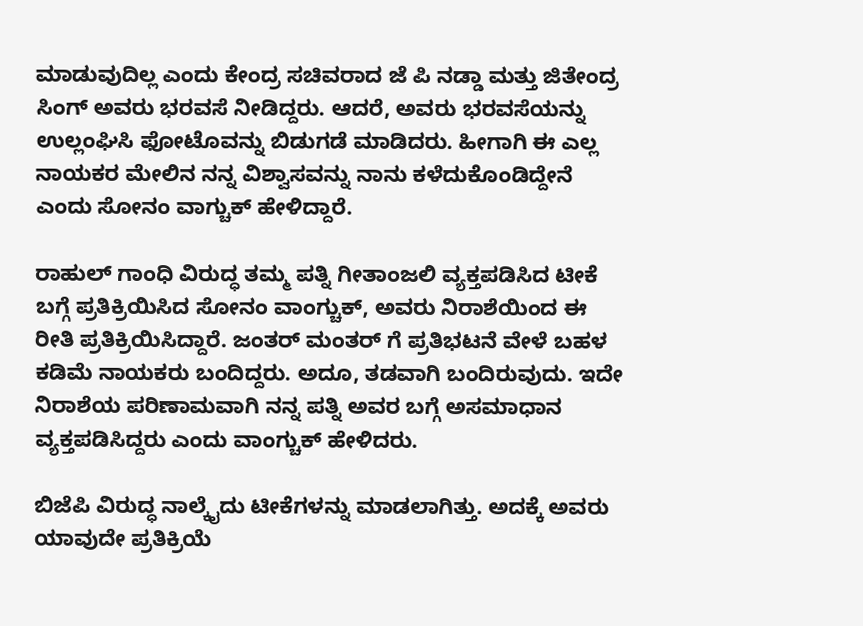ಮಾಡುವುದಿಲ್ಲ ಎಂದು ಕೇಂದ್ರ ಸಚಿವರಾದ ಜೆ ಪಿ ನಡ್ಡಾ ಮತ್ತು ಜಿತೇಂದ್ರ ಸಿಂಗ್ ಅವರು ಭರವಸೆ ನೀಡಿದ್ದರು. ಆದರೆ, ಅವರು ಭರವಸೆಯನ್ನು ಉಲ್ಲಂಘಿಸಿ ಫೋಟೊವನ್ನು ಬಿಡುಗಡೆ ಮಾಡಿದರು. ಹೀಗಾಗಿ ಈ ಎಲ್ಲ ನಾಯಕರ ಮೇಲಿನ ನನ್ನ ವಿಶ್ವಾಸವನ್ನು ನಾನು ಕಳೆದುಕೊಂಡಿದ್ದೇನೆ ಎಂದು ಸೋನಂ ವಾಗ್ಚುಕ್‌ ಹೇಳಿದ್ದಾರೆ.

ರಾಹುಲ್ ಗಾಂಧಿ ವಿರುದ್ಧ ತಮ್ಮ ಪತ್ನಿ ಗೀತಾಂಜಲಿ ವ್ಯಕ್ತಪಡಿಸಿದ ಟೀಕೆ ಬಗ್ಗೆ ಪ್ರತಿಕ್ರಿಯಿಸಿದ ಸೋನಂ ವಾಂಗ್ಚುಕ್, ಅವರು ನಿರಾಶೆಯಿಂದ ಈ ರೀತಿ ಪ್ರತಿಕ್ರಿಯಿಸಿದ್ದಾರೆ. ಜಂತರ್ ಮಂತರ್ ಗೆ ಪ್ರತಿಭಟನೆ ವೇಳೆ ಬಹಳ ಕಡಿಮೆ ನಾಯಕರು ಬಂದಿದ್ದರು. ಅದೂ, ತಡವಾಗಿ ಬಂದಿರುವುದು. ಇದೇ ನಿರಾಶೆಯ ಪರಿಣಾಮವಾಗಿ ನನ್ನ ಪತ್ನಿ ಅವರ ಬಗ್ಗೆ ಅಸಮಾಧಾನ ವ್ಯಕ್ತಪಡಿಸಿದ್ದರು ಎಂದು ವಾಂಗ್ಚುಕ್‌ ಹೇಳಿದರು.

ಬಿಜೆಪಿ ವಿರುದ್ಧ ನಾಲ್ಕೈದು ಟೀಕೆಗಳನ್ನು ಮಾಡಲಾಗಿತ್ತು. ಅದಕ್ಕೆ ಅವರು ಯಾವುದೇ ಪ್ರತಿಕ್ರಿಯೆ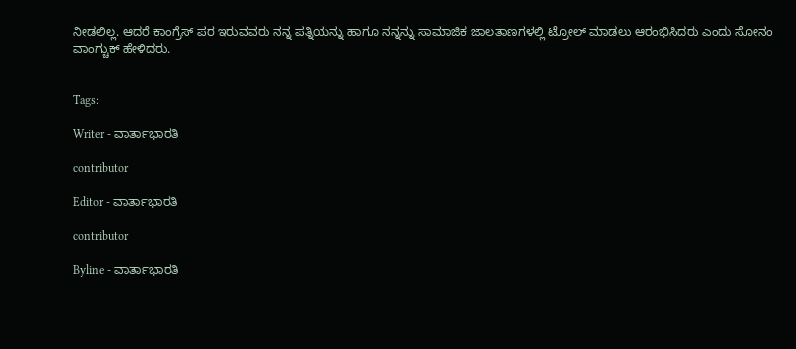ನೀಡಲಿಲ್ಲ. ಆದರೆ ಕಾಂಗ್ರೆಸ್‌ ಪರ ಇರುವವರು ನನ್ನ ಪತ್ನಿಯನ್ನು ಹಾಗೂ ನನ್ನನ್ನು ಸಾಮಾಜಿಕ ಜಾಲತಾಣಗಳಲ್ಲಿ ಟ್ರೋಲ್ ಮಾಡಲು ಆರಂಭಿಸಿದರು ಎಂದು ಸೋನಂ ವಾಂಗ್ಚುಕ್ ಹೇಳಿದರು.


Tags:

Writer - ವಾರ್ತಾಭಾರತಿ

contributor

Editor - ವಾರ್ತಾಭಾರತಿ

contributor

Byline - ವಾರ್ತಾಭಾರತಿ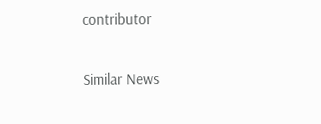contributor

Similar News